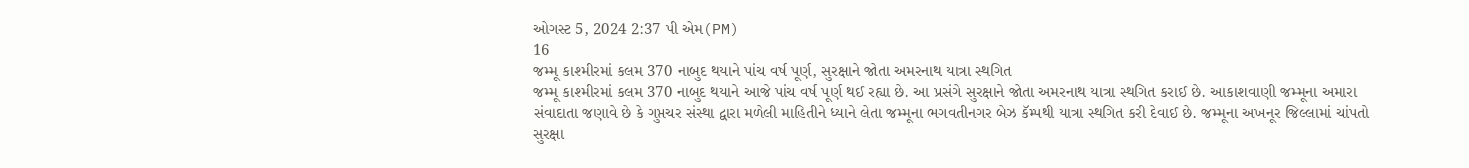ઓગસ્ટ 5, 2024 2:37 પી એમ(PM)
16
જમ્મૂ કાશ્મીરમાં કલમ 370 નાબુદ થયાને પાંચ વર્ષ પૂર્ણ, સુરક્ષાને જોતા અમરનાથ યાત્રા સ્થગિત
જમ્મૂ કાશ્મીરમાં કલમ 370 નાબુદ થયાને આજે પાંચ વર્ષ પૂર્ણ થઈ રહ્યા છે. આ પ્રસંગે સુરક્ષાને જોતા અમરનાથ યાત્રા સ્થગિત કરાઈ છે. આકાશવાણી જમ્મૂના અમારા સંવાદાતા જણાવે છે કે ગુપ્તચર સંસ્થા દ્વારા મળેલી માહિતીને ધ્યાને લેતા જમ્મૂના ભગવતીનગર બેઝ કૅમ્પથી યાત્રા સ્થગિત કરી દેવાઈ છે. જમ્મૂના અખનૂર જિલ્લામાં ચાંપતો સુરક્ષા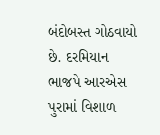બંદોબસ્ત ગોઠવાયો છે. દરમિયાન ભાજપે આરએસ પુરામાં વિશાળ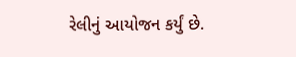રેલીનું આયોજન કર્યું છે.